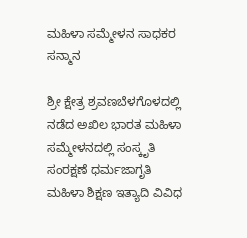ಮಹಿಳಾ ಸಮ್ಮೇಳನ ಸಾಧಕರ ಸನ್ಮಾನ

ಶ್ರೀ ಕ್ಷೇತ್ರ ಶ್ರವಣಬೆಳಗೊಳದಲ್ಲಿ ನಡೆದ ಅಖಿಲ ಭಾರತ ಮಹಿಳಾ ಸಮ್ಮೇಳನದಲ್ಲಿ ಸಂಸ್ಕೃತಿ ಸಂರಕ್ಷಣೆ ಧರ್ಮಜಾಗೃತಿ ಮಹಿಳಾ ಶಿಕ್ಷಣ ಇತ್ಯಾದಿ ವಿವಿಧ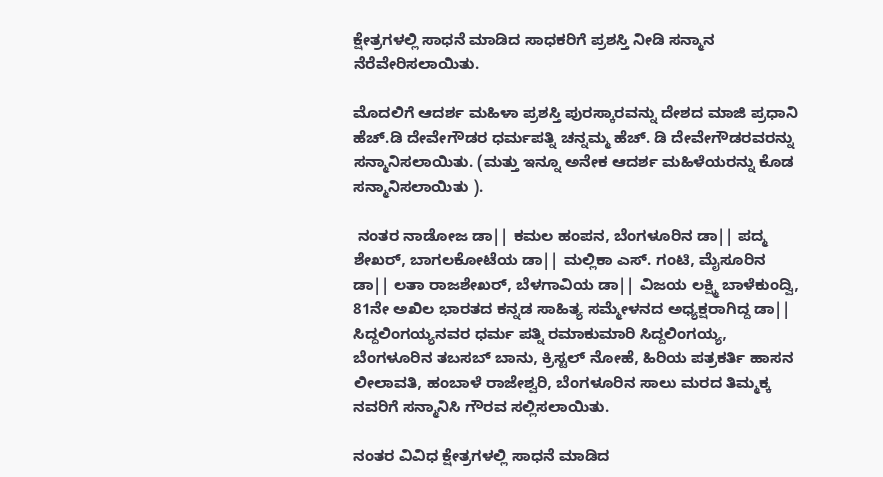ಕ್ಷೇತ್ರಗಳಲ್ಲಿ ಸಾಧನೆ ಮಾಡಿದ ಸಾಧಕರಿಗೆ ಪ್ರಶಸ್ತಿ ನೀಡಿ ಸನ್ಮಾನ ನೆರೆವೇರಿಸಲಾಯಿತು.

ಮೊದಲಿಗೆ ಆದರ್ಶ ಮಹಿಳಾ ಪ್ರಶಸ್ತಿ ಪುರಸ್ಕಾರವನ್ನು ದೇಶದ ಮಾಜಿ ಪ್ರಧಾನಿ ಹೆಚ್.ಡಿ ದೇವೇಗೌಡರ ಧರ್ಮಪತ್ನಿ ಚನ್ನಮ್ಮ ಹೆಚ್. ಡಿ ದೇವೇಗೌಡರವರನ್ನು ಸನ್ಮಾನಿಸಲಾಯಿತು. (ಮತ್ತು ಇನ್ನೂ ಅನೇಕ ಆದರ್ಶ ಮಹಿಳೆಯರನ್ನು ಕೊಡ ಸನ್ಮಾನಿಸಲಾಯಿತು ).

 ನಂತರ ನಾಡೋಜ ಡಾ|| ಕಮಲ ಹಂಪನ, ಬೆಂಗಳೂರಿನ ಡಾ|| ಪದ್ಮ ಶೇಖರ್, ಬಾಗಲಕೋಟೆಯ ಡಾ|| ಮಲ್ಲಿಕಾ ಎಸ್. ಗಂಟಿ, ಮೈಸೂರಿನ ಡಾ|| ಲತಾ ರಾಜಶೇಖರ್, ಬೆಳಗಾವಿಯ ಡಾ|| ವಿಜಯ ಲಕ್ಷ್ಮಿ ಬಾಳೆಕುಂದ್ವಿ, 81ನೇ ಅಖಿಲ ಭಾರತದ ಕನ್ನಡ ಸಾಹಿತ್ಯ ಸಮ್ಮೇಳನದ ಅಧ್ಯಕ್ಷರಾಗಿದ್ದ ಡಾ|| ಸಿದ್ದಲಿಂಗಯ್ಯನವರ ಧರ್ಮ ಪತ್ನಿ ರಮಾಕುಮಾರಿ ಸಿದ್ದಲಿಂಗಯ್ಯ, ಬೆಂಗಳೂರಿನ ತಬಸಬ್ ಬಾನು, ಕ್ರಿಸ್ಟಲ್ ನೋಹೆ, ಹಿರಿಯ ಪತ್ರಕರ್ತಿ ಹಾಸನ ಲೀಲಾವತಿ, ಹಂಬಾಳೆ ರಾಜೇಶ್ವರಿ, ಬೆಂಗಳೂರಿನ ಸಾಲು ಮರದ ತಿಮ್ಮಕ್ಕ ನವರಿಗೆ ಸನ್ಮಾನಿಸಿ ಗೌರವ ಸಲ್ಲಿಸಲಾಯಿತು.

ನಂತರ ವಿವಿಧ ಕ್ಷೇತ್ರಗಳಲ್ಲಿ ಸಾಧನೆ ಮಾಡಿದ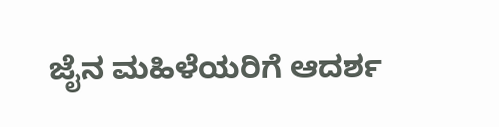ಜೈನ ಮಹಿಳೆಯರಿಗೆ ಆದರ್ಶ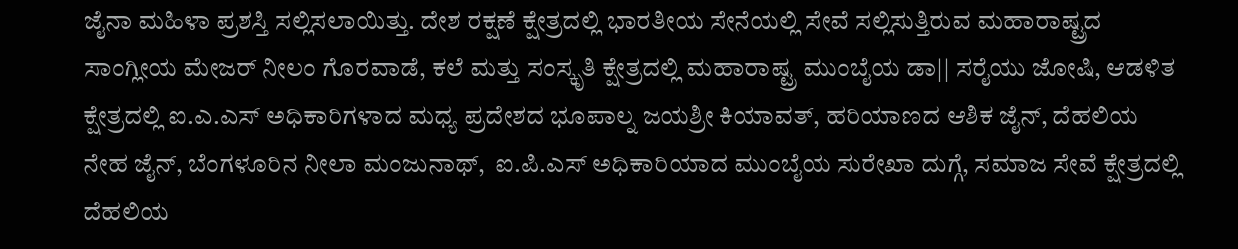ಜೈನಾ ಮಹಿಳಾ ಪ್ರಶಸ್ತಿ ಸಲ್ಲಿಸಲಾಯಿತ್ತು. ದೇಶ ರಕ್ಷಣೆ ಕ್ಷೇತ್ರದಲ್ಲಿ ಭಾರತೀಯ ಸೇನೆಯಲ್ಲಿ ಸೇವೆ ಸಲ್ಲಿಸುತ್ತಿರುವ ಮಹಾರಾಷ್ಟ್ರದ ಸಾಂಗ್ಲೀಯ ಮೇಜರ್ ನೀಲಂ ಗೊರವಾಡೆ, ಕಲೆ ಮತ್ತು ಸಂಸ್ಕೃತಿ ಕ್ಷೇತ್ರದಲ್ಲಿ ಮಹಾರಾಷ್ಟ್ರ ಮುಂಬೈಯ ಡಾ|| ಸರೈಯು ಜೋಷಿ, ಆಡಳಿತ ಕ್ಷೇತ್ರದಲ್ಲಿ ಐ.ಎ.ಎಸ್ ಅಧಿಕಾರಿಗಳಾದ ಮಧ್ಯ ಪ್ರದೇಶದ ಭೂಪಾಲ್ನ ಜಯಶ್ರೀ ಕಿಯಾವತ್, ಹರಿಯಾಣದ ಆಶಿಕ ಜೈನ್, ದೆಹಲಿಯ ನೇಹ ಜೈನ್, ಬೆಂಗಳೂರಿನ ನೀಲಾ ಮಂಜುನಾಥ್,  ಐ.ಪಿ.ಎಸ್ ಅಧಿಕಾರಿಯಾದ ಮುಂಬೈಯ ಸುರೇಖಾ ದುಗ್ಗೆ, ಸಮಾಜ ಸೇವೆ ಕ್ಷೇತ್ರದಲ್ಲಿ ದೆಹಲಿಯ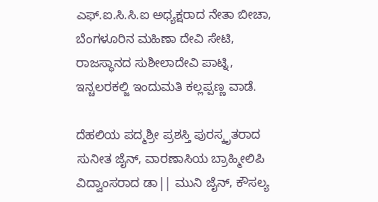ಎಫ್.ಐ.ಸಿ.ಸಿ.ಐ ಅಧ್ಯಕ್ಷರಾದ ನೇತಾ ಬೀಚಾ, ಬೆಂಗಳೂರಿನ ಮಹಿಣಾ ದೇವಿ ಸೇಟಿ, ರಾಜಸ್ಥಾನದ ಸುಶೀಲಾದೇವಿ ಪಾಟ್ನಿ, ಇನ್ಚಲರಕಲ್ಜಿ ಇಂದುಮತಿ ಕಲ್ಲಪ್ಪಣ್ಣ ವಾಡೆ.

ದೆಹಲಿಯ ಪದ್ಮಶ್ರೀ ಪ್ರಶಸ್ತಿ ಪುರಸ್ಕೃತರಾದ ಸುನೀತ ಜೈನ್, ವಾರಣಾಸಿಯ ಬ್ರಾಹ್ಮೀಲಿಪಿ ವಿದ್ವಾಂಸರಾದ ಡಾ|| ಮುನಿ ಜೈನ್, ಕೌಸಲ್ಯ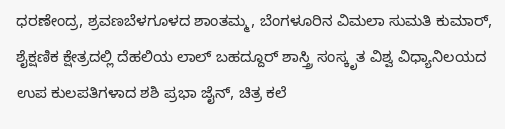ಧರಣೇಂದ್ರ, ಶ್ರವಣಬೆಳಗೂಳದ ಶಾಂತಮ್ಮ, ಬೆಂಗಳೂರಿನ ವಿಮಲಾ ಸುಮತಿ ಕುಮಾರ್, ಶೈಕ್ಷಣಿಕ ಕ್ಷೇತ್ರದಲ್ಲಿ ದೆಹಲಿಯ ಲಾಲ್ ಬಹದ್ದೂರ್ ಶಾಸ್ತ್ರಿ ಸಂಸ್ಕೃತ ವಿಶ್ವ ವಿಧ್ಯಾನಿಲಯದ ಉಪ ಕುಲಪತಿಗಳಾದ ಶಶಿ ಪ್ರಭಾ ಜೈನ್, ಚಿತ್ರ ಕಲೆ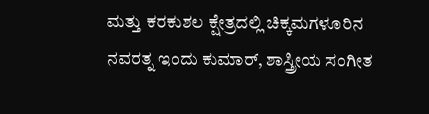ಮತ್ತು ಕರಕುಶಲ ಕ್ಷೇತ್ರದಲ್ಲಿ ಚಿಕ್ಕಮಗಳೂರಿನ ನವರತ್ನ ಇಂದು ಕುಮಾರ್, ಶಾಸ್ತ್ರೀಯ ಸಂಗೀತ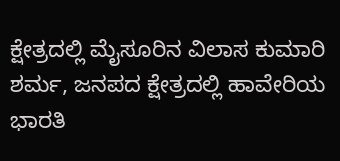ಕ್ಷೇತ್ರದಲ್ಲಿ ಮೈಸೂರಿನ ವಿಲಾಸ ಕುಮಾರಿ ಶರ್ಮ, ಜನಪದ ಕ್ಷೇತ್ರದಲ್ಲಿ ಹಾವೇರಿಯ ಭಾರತಿ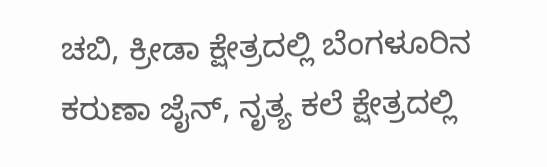ಚಬಿ, ಕ್ರೀಡಾ ಕ್ಷೇತ್ರದಲ್ಲಿ ಬೆಂಗಳೂರಿನ ಕರುಣಾ ಜೈನ್, ನೃತ್ಯ ಕಲೆ ಕ್ಷೇತ್ರದಲ್ಲಿ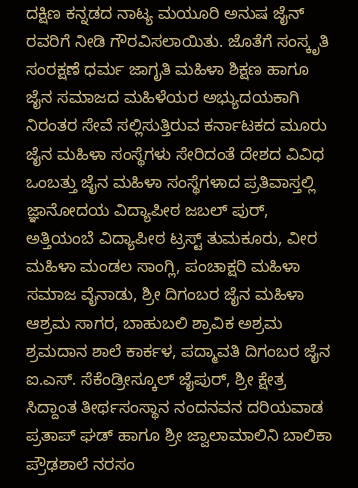ದಕ್ಷಿಣ ಕನ್ನಡದ ನಾಟ್ಯ ಮಯೂರಿ ಅನುಷ ಜೈನ್ ರವರಿಗೆ ನೀಡಿ ಗೌರವಿಸಲಾಯಿತು. ಜೊತೆಗೆ ಸಂಸ್ಕೃತಿ ಸಂರಕ್ಷಣೆ ಧರ್ಮ ಜಾಗೃತಿ ಮಹಿಳಾ ಶಿಕ್ಷಣ ಹಾಗೂ ಜೈನ ಸಮಾಜದ ಮಹಿಳೆಯರ ಅಭ್ಯುದಯಕಾಗಿ ನಿರಂತರ ಸೇವೆ ಸಲ್ಲಿಸುತ್ತಿರುವ ಕರ್ನಾಟಕದ ಮೂರು ಜೈನ ಮಹಿಳಾ ಸಂಸ್ಥೆಗಳು ಸೇರಿದಂತೆ ದೇಶದ ವಿವಿಧ ಒಂಬತ್ತು ಜೈನ ಮಹಿಳಾ ಸಂಸ್ಥೆಗಳಾದ ಪ್ರತಿವಾಸ್ತಲ್ಲಿ ಜ್ಞಾನೋದಯ ವಿದ್ಯಾಪೀಠ ಜಬಲ್ ಪುರ್, ಅತ್ತಿಯಂಬೆ ವಿದ್ಯಾಪೀಠ ಟ್ರಸ್ಟ್ ತುಮಕೂರು, ವೀರ ಮಹಿಳಾ ಮಂಡಲ ಸಾಂಗ್ಲಿ, ಪಂಚಾಕ್ಷರಿ ಮಹಿಳಾ ಸಮಾಜ ವೈನಾಡು, ಶ್ರೀ ದಿಗಂಬರ ಜೈನ ಮಹಿಳಾ ಆಶ್ರಮ ಸಾಗರ, ಬಾಹುಬಲಿ ಶ್ರಾವಿಕ ಅಶ್ರಮ ಶ್ರಮದಾನ ಶಾಲೆ ಕಾರ್ಕಳ, ಪದ್ಮಾವತಿ ದಿಗಂಬರ ಜೈನ ಐ.ಎಸ್. ಸೆಕೆಂಡ್ರೀಸ್ಕೂಲ್ ಜೈಪುರ್, ಶ್ರೀ ಕ್ಷೇತ್ರ ಸಿದ್ದಾಂತ ತೀರ್ಥಸಂಸ್ಥಾನ ನಂದನವನ ದರಿಯವಾಡ ಪ್ರತಾಪ್ ಘಡ್ ಹಾಗೂ ಶ್ರೀ ಜ್ವಾಲಾಮಾಲಿನಿ ಬಾಲಿಕಾ ಪ್ರೌಢಶಾಲೆ ನರಸಂ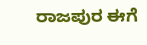ರಾಜಪುರ ಈಗೆ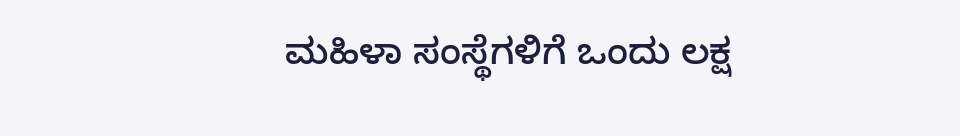ಮಹಿಳಾ ಸಂಸ್ಥೆಗಳಿಗೆ ಒಂದು ಲಕ್ಷ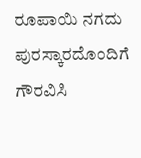ರೂಪಾಯಿ ನಗದು ಪುರಸ್ಕಾರದೊಂದಿಗೆ ಗೌರವಿಸಿ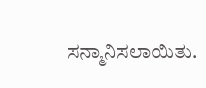ಸನ್ಮಾನಿಸಲಾಯಿತು.